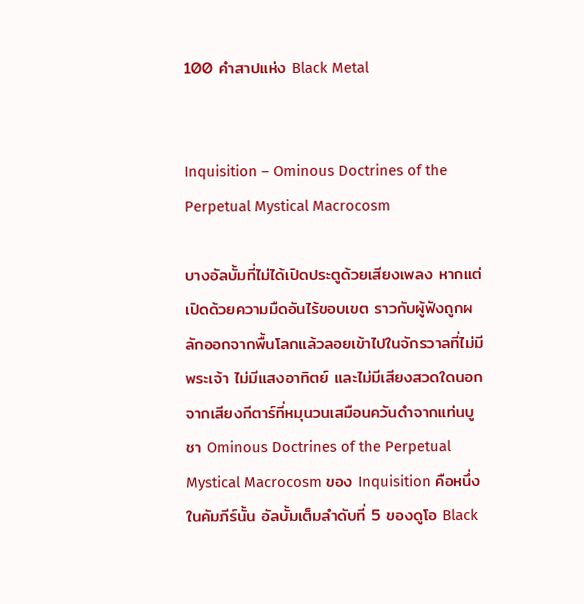100 คำสาปแห่ง Black Metal


Inquisition – Ominous Doctrines of the Perpetual Mystical Macrocosm

บางอัลบั้มที่ไม่ได้เปิดประตูด้วยเสียงเพลง หากแต่เปิดด้วยความมืดอันไร้ขอบเขต ราวกับผู้ฟังถูกผลักออกจากพื้นโลกแล้วลอยเข้าไปในจักรวาลที่ไม่มีพระเจ้า ไม่มีแสงอาทิตย์ และไม่มีเสียงสวดใดนอกจากเสียงกีตาร์ที่หมุนวนเสมือนควันดำจากแท่นบูชา Ominous Doctrines of the Perpetual Mystical Macrocosm ของ Inquisition คือหนึ่งในคัมภีร์นั้น อัลบั้มเต็มลำดับที่ 5 ของดูโอ Black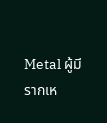Metal ผู้มีรากเห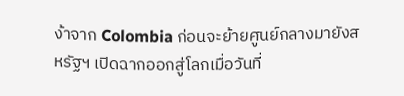ง้าจาก Colombia ก่อนจะย้ายศูนย์กลางมายังสหรัฐฯ เปิดฉากออกสู่โลกเมื่อวันที่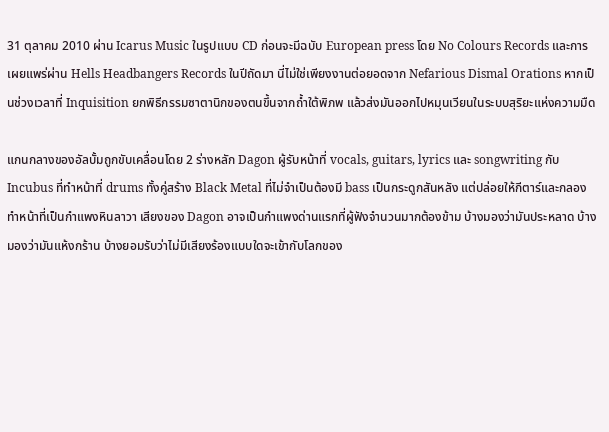31 ตุลาคม 2010 ผ่าน Icarus Music ในรูปแบบ CD ก่อนจะมีฉบับ European press โดย No Colours Records และการเผยแพร่ผ่าน Hells Headbangers Records ในปีถัดมา นี่ไม่ใช่เพียงงานต่อยอดจาก Nefarious Dismal Orations หากเป็นช่วงเวลาที่ Inquisition ยกพิธีกรรมซาตานิกของตนขึ้นจากถ้ำใต้พิภพ แล้วส่งมันออกไปหมุนเวียนในระบบสุริยะแห่งความมืด

แกนกลางของอัลบั้มถูกขับเคลื่อนโดย 2 ร่างหลัก Dagon ผู้รับหน้าที่ vocals, guitars, lyrics และ songwriting กับ Incubus ที่ทำหน้าที่ drums ทั้งคู่สร้าง Black Metal ที่ไม่จำเป็นต้องมี bass เป็นกระดูกสันหลัง แต่ปล่อยให้กีตาร์และกลองทำหน้าที่เป็นกำแพงหินลาวา เสียงของ Dagon อาจเป็นกำแพงด่านแรกที่ผู้ฟังจำนวนมากต้องข้าม บ้างมองว่ามันประหลาด บ้างมองว่ามันแห้งกร้าน บ้างยอมรับว่าไม่มีเสียงร้องแบบใดจะเข้ากับโลกของ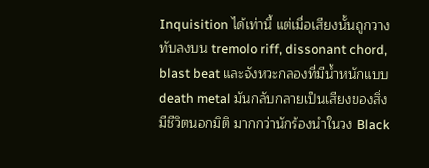Inquisition ได้เท่านี้ แต่เมื่อเสียงนั้นถูกวางทับลงบน tremolo riff, dissonant chord, blast beat และจังหวะกลองที่มีน้ำหนักแบบ death metal มันกลับกลายเป็นเสียงของสิ่งมีชีวิตนอกมิติ มากกว่านักร้องนำในวง Black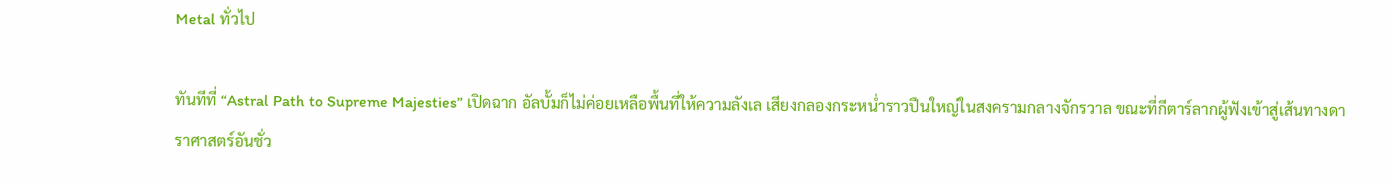Metal ทั่วไป

ทันทีที่ “Astral Path to Supreme Majesties” เปิดฉาก อัลบั้มก็ไม่ค่อยเหลือพื้นที่ให้ความลังเล เสียงกลองกระหน่ำราวปืนใหญ่ในสงครามกลางจักรวาล ขณะที่กีตาร์ลากผู้ฟังเข้าสู่เส้นทางดาราศาสตร์อันชั่ว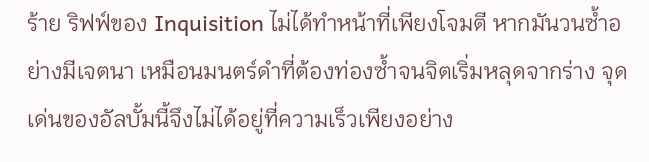ร้าย ริฟฟ์ของ Inquisition ไม่ได้ทำหน้าที่เพียงโจมตี หากมันวนซ้ำอย่างมีเจตนา เหมือนมนตร์ดำที่ต้องท่องซ้ำจนจิตเริ่มหลุดจากร่าง จุดเด่นของอัลบั้มนี้จึงไม่ได้อยู่ที่ความเร็วเพียงอย่าง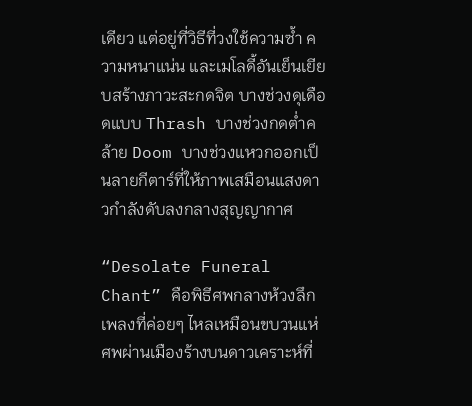เดียว แต่อยู่ที่วิธีที่วงใช้ความซ้ำ ความหนาแน่น และเมโลดี้อันเย็นเยียบสร้างภาวะสะกดจิต บางช่วงดุเดือดแบบ Thrash บางช่วงกดต่ำคล้าย Doom บางช่วงแหวกออกเป็นลายกีตาร์ที่ให้ภาพเสมือนแสงดาวกำลังดับลงกลางสุญญากาศ

“Desolate Funeral Chant” คือพิธีศพกลางห้วงลึก เพลงที่ค่อยๆ ไหลเหมือนขบวนแห่ศพผ่านเมืองร้างบนดาวเคราะห์ที่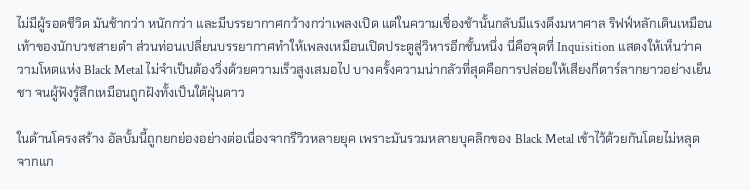ไม่มีผู้รอดชีวิต มันช้ากว่า หนักกว่า และมีบรรยากาศกว้างกว่าเพลงเปิด แต่ในความเชื่องช้านั้นกลับมีแรงดึงมหาศาล ริฟฟ์หลักเดินเหมือนเท้าของนักบวชสายดำ ส่วนท่อนเปลี่ยนบรรยากาศทำให้เพลงเหมือนเปิดประตูสู่วิหารอีกชั้นหนึ่ง นี่คือจุดที่ Inquisition แสดงให้เห็นว่าความโหดแห่ง Black Metal ไม่จำเป็นต้องวิ่งด้วยความเร็วสูงเสมอไป บางครั้งความน่ากลัวที่สุดคือการปล่อยให้เสียงกีตาร์ลากยาวอย่างเย็นชา จนผู้ฟังรู้สึกเหมือนถูกฝังทั้งเป็นใต้ฝุ่นดาว

ในด้านโครงสร้าง อัลบั้มนี้ถูกยกย่องอย่างต่อเนื่องจากรีวิวหลายยุค เพราะมันรวมหลายบุคลิกของ Black Metal เข้าไว้ด้วยกันโดยไม่หลุดจากแก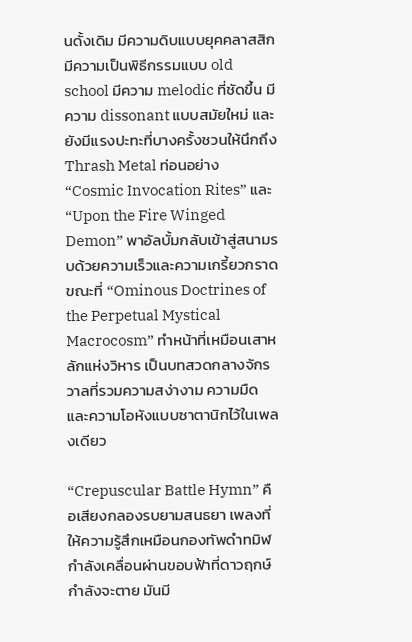นดั้งเดิม มีความดิบแบบยุคคลาสสิก มีความเป็นพิธีกรรมแบบ old school มีความ melodic ที่ชัดขึ้น มีความ dissonant แบบสมัยใหม่ และยังมีแรงปะทะที่บางครั้งชวนให้นึกถึง Thrash Metal ท่อนอย่าง “Cosmic Invocation Rites” และ “Upon the Fire Winged Demon” พาอัลบั้มกลับเข้าสู่สนามรบด้วยความเร็วและความเกรี้ยวกราด ขณะที่ “Ominous Doctrines of the Perpetual Mystical Macrocosm” ทำหน้าที่เหมือนเสาหลักแห่งวิหาร เป็นบทสวดกลางจักรวาลที่รวมความสง่างาม ความมืด และความโอหังแบบซาตานิกไว้ในเพลงเดียว

“Crepuscular Battle Hymn” คือเสียงกลองรบยามสนธยา เพลงที่ให้ความรู้สึกเหมือนกองทัพดําทมิฬกำลังเคลื่อนผ่านขอบฟ้าที่ดาวฤกษ์กำลังจะตาย มันมี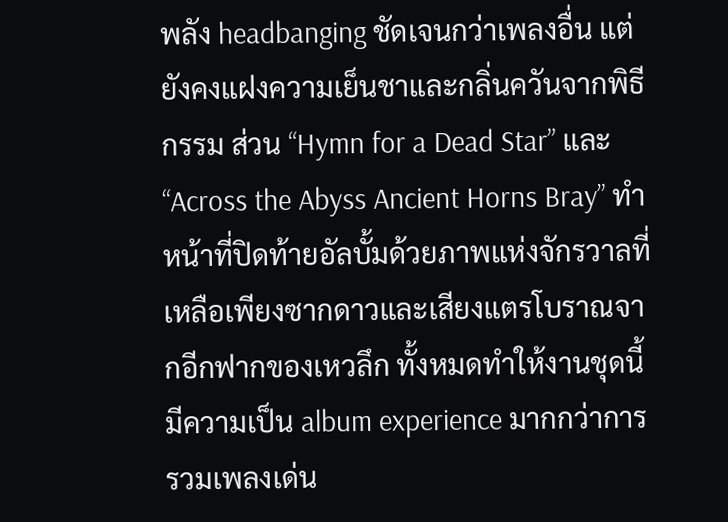พลัง headbanging ชัดเจนกว่าเพลงอื่น แต่ยังคงแฝงความเย็นชาและกลิ่นควันจากพิธีกรรม ส่วน “Hymn for a Dead Star” และ “Across the Abyss Ancient Horns Bray” ทำหน้าที่ปิดท้ายอัลบั้มด้วยภาพแห่งจักรวาลที่เหลือเพียงซากดาวและเสียงแตรโบราณจากอีกฟากของเหวลึก ทั้งหมดทำให้งานชุดนี้มีความเป็น album experience มากกว่าการรวมเพลงเด่น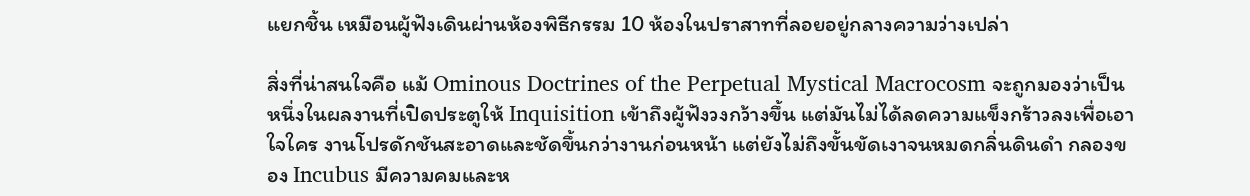แยกชิ้น เหมือนผู้ฟังเดินผ่านห้องพิธีกรรม 10 ห้องในปราสาทที่ลอยอยู่กลางความว่างเปล่า

สิ่งที่น่าสนใจคือ แม้ Ominous Doctrines of the Perpetual Mystical Macrocosm จะถูกมองว่าเป็นหนึ่งในผลงานที่เปิดประตูให้ Inquisition เข้าถึงผู้ฟังวงกว้างขึ้น แต่มันไม่ได้ลดความแข็งกร้าวลงเพื่อเอาใจใคร งานโปรดักชันสะอาดและชัดขึ้นกว่างานก่อนหน้า แต่ยังไม่ถึงขั้นขัดเงาจนหมดกลิ่นดินดำ กลองของ Incubus มีความคมและห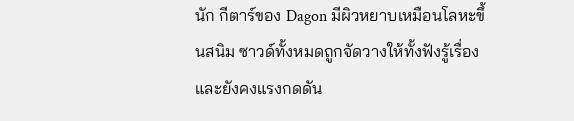นัก กีตาร์ของ Dagon มีผิวหยาบเหมือนโลหะขึ้นสนิม ซาวด์ทั้งหมดถูกจัดวางให้ทั้งฟังรู้เรื่องและยังคงแรงกดดัน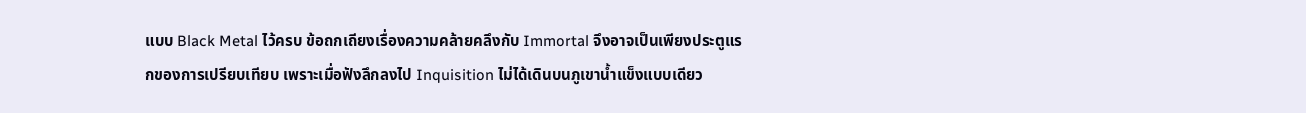แบบ Black Metal ไว้ครบ ข้อถกเถียงเรื่องความคล้ายคลึงกับ Immortal จึงอาจเป็นเพียงประตูแรกของการเปรียบเทียบ เพราะเมื่อฟังลึกลงไป Inquisition ไม่ได้เดินบนภูเขาน้ำแข็งแบบเดียว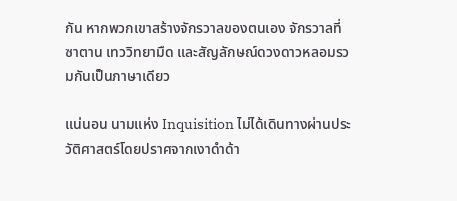กัน หากพวกเขาสร้างจักรวาลของตนเอง จักรวาลที่ซาตาน เทววิทยามืด และสัญลักษณ์ดวงดาวหลอมรวมกันเป็นภาษาเดียว

แน่นอน นามแห่ง Inquisition ไม่ได้เดินทางผ่านประวัติศาสตร์โดยปราศจากเงาดำด้า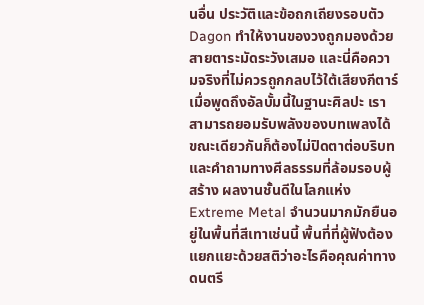นอื่น ประวัติและข้อถกเถียงรอบตัว Dagon ทำให้งานของวงถูกมองด้วยสายตาระมัดระวังเสมอ และนี่คือความจริงที่ไม่ควรถูกกลบไว้ใต้เสียงกีตาร์ เมื่อพูดถึงอัลบั้มนี้ในฐานะศิลปะ เราสามารถยอมรับพลังของบทเพลงได้ ขณะเดียวกันก็ต้องไม่ปิดตาต่อบริบทและคำถามทางศีลธรรมที่ล้อมรอบผู้สร้าง ผลงานชั้นดีในโลกแห่ง Extreme Metal จำนวนมากมักยืนอยู่ในพื้นที่สีเทาเช่นนี้ พื้นที่ที่ผู้ฟังต้องแยกแยะด้วยสติว่าอะไรคือคุณค่าทางดนตรี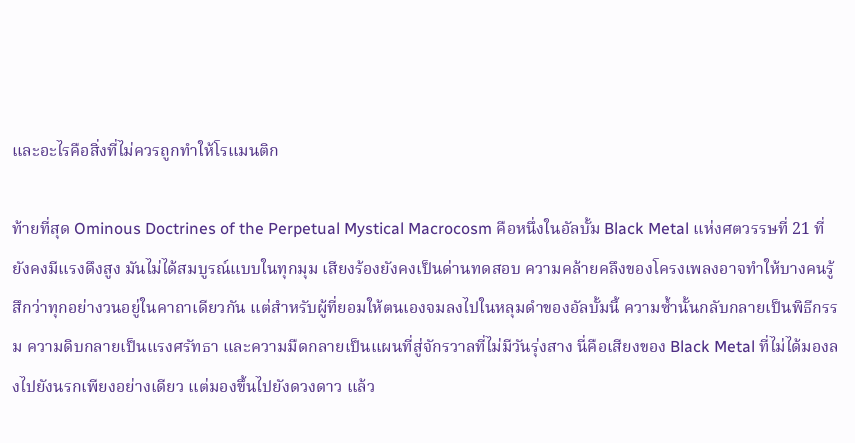และอะไรคือสิ่งที่ไม่ควรถูกทำให้โรแมนติก

ท้ายที่สุด Ominous Doctrines of the Perpetual Mystical Macrocosm คือหนึ่งในอัลบั้ม Black Metal แห่งศตวรรษที่ 21 ที่ยังคงมีแรงดึงสูง มันไม่ได้สมบูรณ์แบบในทุกมุม เสียงร้องยังคงเป็นด่านทดสอบ ความคล้ายคลึงของโครงเพลงอาจทำให้บางคนรู้สึกว่าทุกอย่างวนอยู่ในคาถาเดียวกัน แต่สำหรับผู้ที่ยอมให้ตนเองจมลงไปในหลุมดำของอัลบั้มนี้ ความซ้ำนั้นกลับกลายเป็นพิธีกรรม ความดิบกลายเป็นแรงศรัทธา และความมืดกลายเป็นแผนที่สู่จักรวาลที่ไม่มีวันรุ่งสาง นี่คือเสียงของ Black Metal ที่ไม่ได้มองลงไปยังนรกเพียงอย่างเดียว แต่มองขึ้นไปยังดวงดาว แล้ว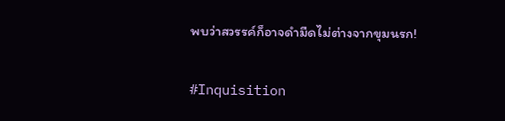พบว่าสวรรค์ก็อาจดำมืดไม่ต่างจากขุมนรก!

#Inquisition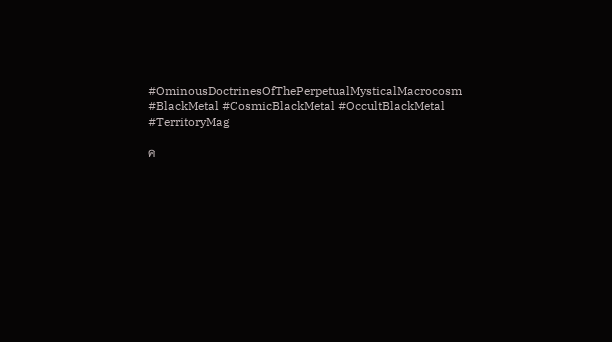#OminousDoctrinesOfThePerpetualMysticalMacrocosm #BlackMetal #CosmicBlackMetal #OccultBlackMetal #TerritoryMag

ค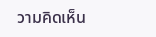วามคิดเห็น